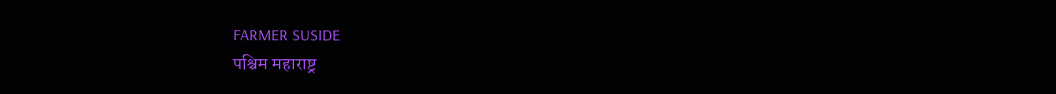FARMER SUSIDE
पश्चिम महाराष्ट्र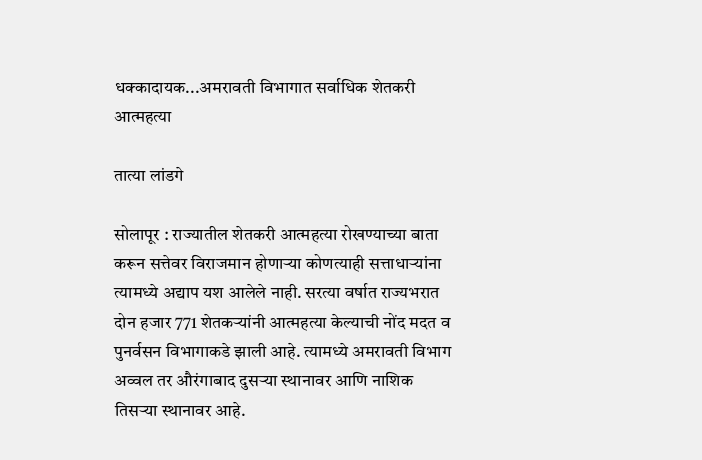धक्‍कादायक...अमरावती विभागात सर्वाधिक शेतकरी आत्महत्या

तात्या लांडगे

सोलापूर : राज्यातील शेतकरी आत्महत्या रोखण्याच्या बाता करून सत्तेवर विराजमान होणाऱ्या कोणत्याही सत्ताधाऱ्यांना त्यामध्ये अद्याप यश आलेले नाही. सरत्या वर्षात राज्यभरात दोन हजार 771 शेतकऱ्यांनी आत्महत्या केल्याची नोंद मदत व पुनर्वसन विभागाकडे झाली आहे. त्यामध्ये अमरावती विभाग अव्वल तर औरंगाबाद दुसऱ्या स्थानावर आणि नाशिक तिसऱ्या स्थानावर आहे.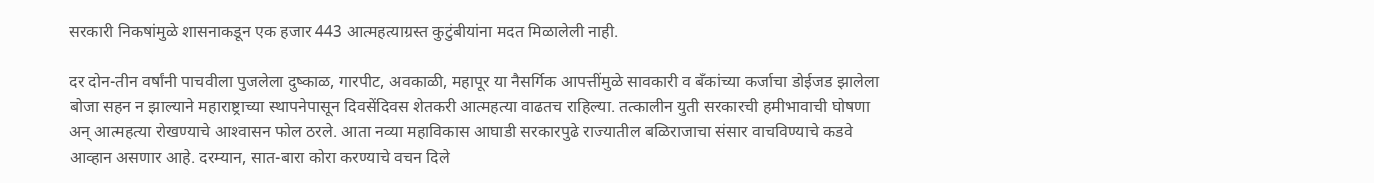सरकारी निकषांमुळे शासनाकडून एक हजार 443 आत्महत्याग्रस्त कुटुंबीयांना मदत मिळालेली नाही.

दर दोन-तीन वर्षांनी पाचवीला पुजलेला दुष्काळ, गारपीट, अवकाळी, महापूर या नैसर्गिक आपत्तींमुळे सावकारी व बॅंकांच्या कर्जाचा डोईजड झालेला बोजा सहन न झाल्याने महाराष्ट्राच्या स्थापनेपासून दिवसेंदिवस शेतकरी आत्महत्या वाढतच राहिल्या. तत्कालीन युती सरकारची हमीभावाची घोषणा अन्‌ आत्महत्या रोखण्याचे आश्‍वासन फोल ठरले. आता नव्या महाविकास आघाडी सरकारपुढे राज्यातील बळिराजाचा संसार वाचविण्याचे कडवे आव्हान असणार आहे. दरम्यान, सात-बारा कोरा करण्याचे वचन दिले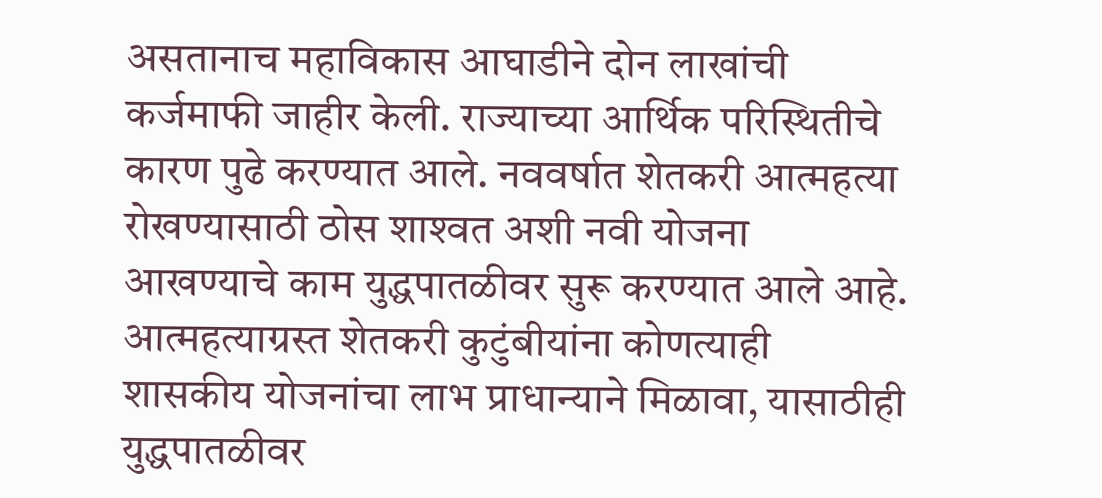असतानाच महाविकास आघाडीने दोन लाखांची कर्जमाफी जाहीर केली. राज्याच्या आर्थिक परिस्थितीचे कारण पुढे करण्यात आले. नववर्षात शेतकरी आत्महत्या रोखण्यासाठी ठोस शाश्‍वत अशी नवी योजना आखण्याचे काम युद्धपातळीवर सुरू करण्यात आले आहे. आत्महत्याग्रस्त शेतकरी कुटुंबीयांना कोणत्याही शासकीय योजनांचा लाभ प्राधान्याने मिळावा, यासाठीही युद्धपातळीवर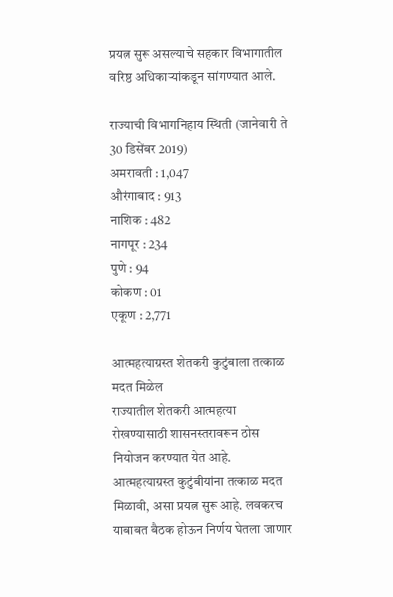प्रयत्न सुरू असल्याचे सहकार विभागातील वरिष्ठ अधिकाऱ्यांकडून सांगण्यात आले.

राज्याची विभागनिहाय स्थिती (जानेवारी ते 30 डिसेंबर 2019)
अमरावती : 1,047
औरंगाबाद : 913
नाशिक : 482
नागपूर : 234
पुणे : 94
कोकण : 01
एकूण : 2,771

आत्महत्याग्रस्त शेतकरी कुटुंबाला तत्काळ मदत मिळेल
राज्यातील शेतकरी आत्महत्या रोखण्यासाठी शासनस्तरावरून ठोस नियोजन करण्यात येत आहे. आत्महत्याग्रस्त कुटुंबीयांना तत्काळ मदत मिळावी, असा प्रयत्न सुरू आहे. लवकरच याबाबत बैठक होऊन निर्णय घेतला जाणार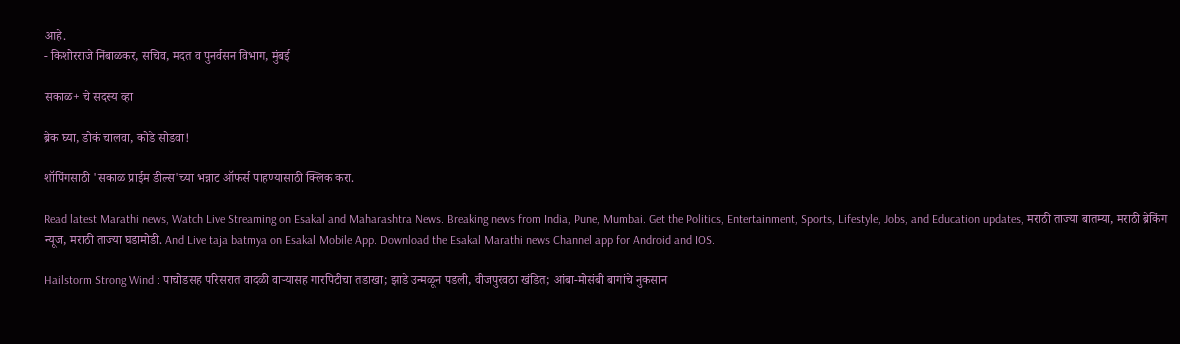आहे.
- किशोरराजे निंबाळकर, सचिव, मदत व पुनर्वसन विभाग, मुंबई

सकाळ+ चे सदस्य व्हा

ब्रेक घ्या, डोकं चालवा, कोडे सोडवा!

शॉपिंगसाठी 'सकाळ प्राईम डील्स'च्या भन्नाट ऑफर्स पाहण्यासाठी क्लिक करा.

Read latest Marathi news, Watch Live Streaming on Esakal and Maharashtra News. Breaking news from India, Pune, Mumbai. Get the Politics, Entertainment, Sports, Lifestyle, Jobs, and Education updates, मराठी ताज्या बातम्या, मराठी ब्रेकिंग न्यूज, मराठी ताज्या घडामोडी. And Live taja batmya on Esakal Mobile App. Download the Esakal Marathi news Channel app for Android and IOS.

Hailstorm Strong Wind : पाचोडसह परिसरात वादळी वाऱ्यासह गारपिटीचा तडाखा; झाडे उन्मळून पडली, वीजपुरवठा खंडित; आंबा-मोसंबी बागांचे नुकसान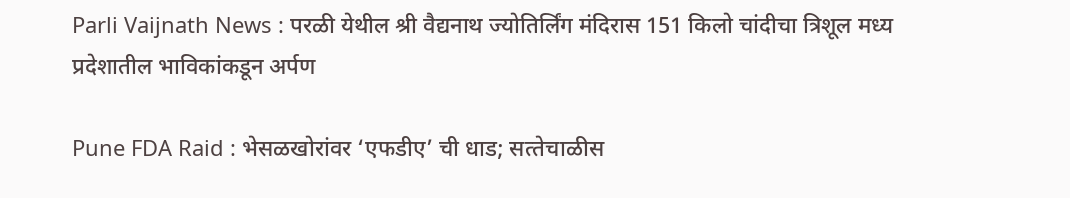Parli Vaijnath News : परळी येथील श्री वैद्यनाथ ज्योतिर्लिंग मंदिरास 151 किलो चांदीचा त्रिशूल मध्य प्रदेशातील भाविकांकडून अर्पण

Pune FDA Raid : भेसळखोरांवर ‘एफडीए’ ची धाड; सत्‍तेचाळीस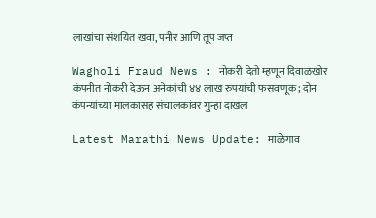लाखांचा संशयित खवा, पनीर आणि तूप जप्त

Wagholi Fraud News : नोकरी देतो म्हणून दिवाळखोर कंपनीत नोकरी देऊन अनेकांची ४४ लाख रुपयांची फसवणूक; दोन कंपन्यांच्या मालकासह संचालकांवर गुन्हा दाखल

Latest Marathi News Update: माळेगाव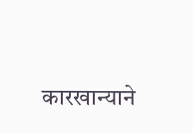कारखान्याने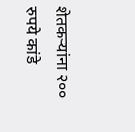शेतकऱ्यांना २०० रुपये कांडे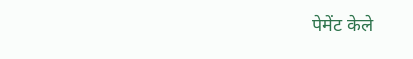पेमेंट केले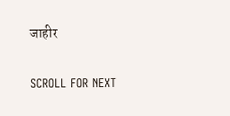जाहीर

SCROLL FOR NEXT